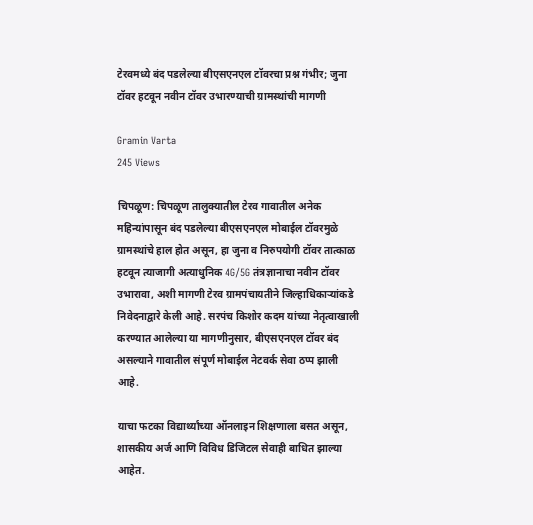टेरवमध्ये बंद पडलेल्या बीएसएनएल टॉवरचा प्रश्न गंभीर; जुना टॉवर हटवून नवीन टॉवर उभारण्याची ग्रामस्थांची मागणी

Gramin Varta
245 Views

चिपळूण: चिपळूण तालुक्यातील टेरव गावातील अनेक महिन्यांपासून बंद पडलेल्या बीएसएनएल मोबाईल टॉवरमुळे ग्रामस्थांचे हाल होत असून, हा जुना व निरुपयोगी टॉवर तात्काळ हटवून त्याजागी अत्याधुनिक 4G/5G तंत्रज्ञानाचा नवीन टॉवर उभारावा, अशी मागणी टेरव ग्रामपंचायतीने जिल्हाधिकाऱ्यांकडे निवेदनाद्वारे केली आहे. सरपंच किशोर कदम यांच्या नेतृत्वाखाली करण्यात आलेल्या या मागणीनुसार, बीएसएनएल टॉवर बंद असल्याने गावातील संपूर्ण मोबाईल नेटवर्क सेवा ठप्प झाली आहे.

याचा फटका विद्यार्थ्यांच्या ऑनलाइन शिक्षणाला बसत असून, शासकीय अर्ज आणि विविध डिजिटल सेवाही बाधित झाल्या आहेत.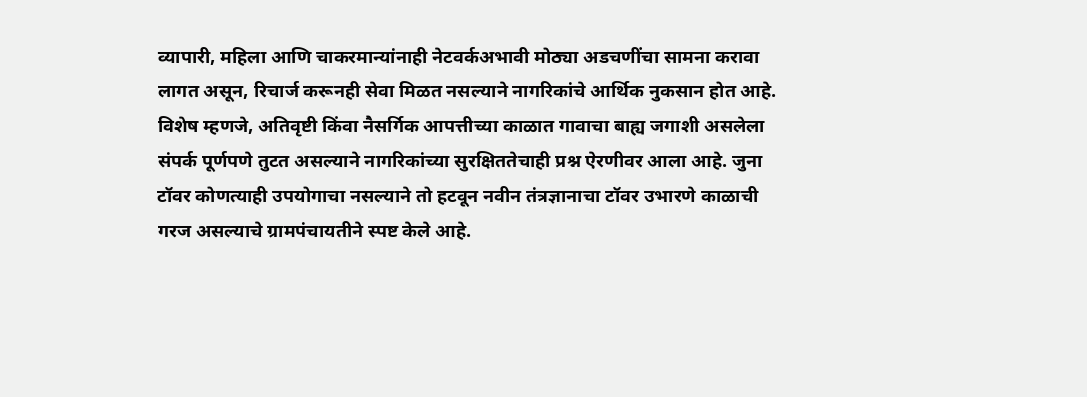व्यापारी, महिला आणि चाकरमान्यांनाही नेटवर्कअभावी मोठ्या अडचणींचा सामना करावा लागत असून, रिचार्ज करूनही सेवा मिळत नसल्याने नागरिकांचे आर्थिक नुकसान होत आहे. विशेष म्हणजे, अतिवृष्टी किंवा नैसर्गिक आपत्तीच्या काळात गावाचा बाह्य जगाशी असलेला संपर्क पूर्णपणे तुटत असल्याने नागरिकांच्या सुरक्षिततेचाही प्रश्न ऐरणीवर आला आहे. जुना टॉवर कोणत्याही उपयोगाचा नसल्याने तो हटवून नवीन तंत्रज्ञानाचा टॉवर उभारणे काळाची गरज असल्याचे ग्रामपंचायतीने स्पष्ट केले आहे.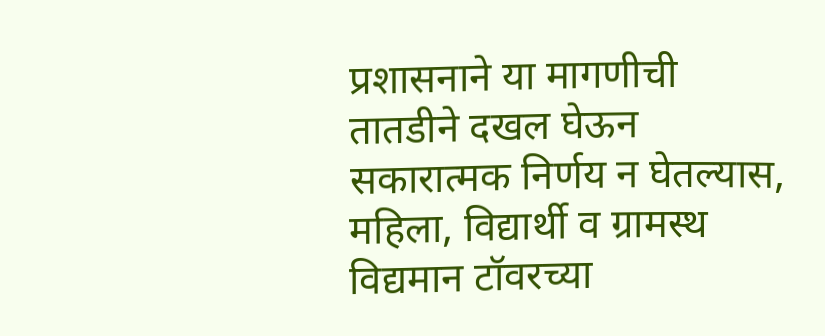प्रशासनाने या मागणीची तातडीने दखल घेऊन सकारात्मक निर्णय न घेतल्यास, महिला, विद्यार्थी व ग्रामस्थ विद्यमान टॉवरच्या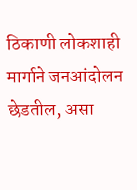ठिकाणी लोकशाही मार्गाने जनआंदोलन छेडतील, असा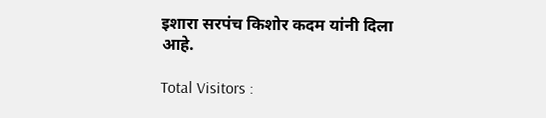इशारा सरपंच किशोर कदम यांनी दिला आहे.

Total Visitors :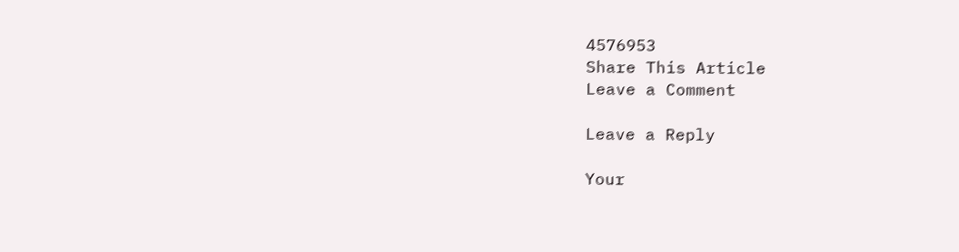4576953
Share This Article
Leave a Comment

Leave a Reply

Your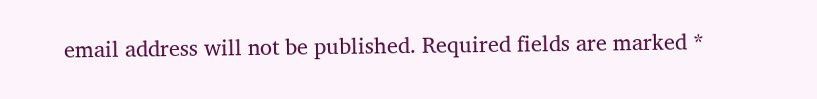email address will not be published. Required fields are marked *